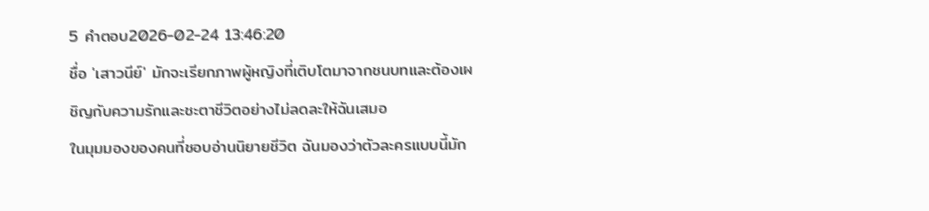5 คำตอบ2026-02-24 13:46:20
ชื่อ 'เสาวนีย์' มักจะเรียกภาพผู้หญิงที่เติบโตมาจากชนบทและต้องเผชิญกับความรักและชะตาชีวิตอย่างไม่ลดละให้ฉันเสมอ
ในมุมมองของคนที่ชอบอ่านนิยายชีวิต ฉันมองว่าตัวละครแบบนี้มัก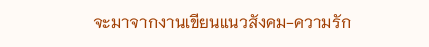จะมาจากงานเขียนแนวสังคม-ความรัก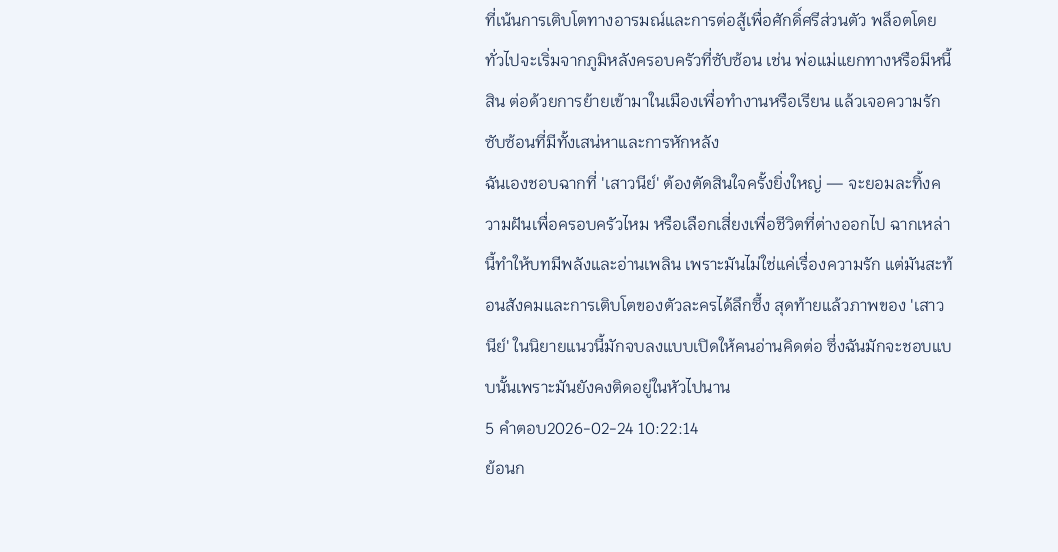ที่เน้นการเติบโตทางอารมณ์และการต่อสู้เพื่อศักดิ์ศรีส่วนตัว พล็อตโดยทั่วไปจะเริ่มจากภูมิหลังครอบครัวที่ซับซ้อน เช่น พ่อแม่แยกทางหรือมีหนี้สิน ต่อด้วยการย้ายเข้ามาในเมืองเพื่อทำงานหรือเรียน แล้วเจอความรักซับซ้อนที่มีทั้งเสน่หาและการหักหลัง
ฉันเองชอบฉากที่ 'เสาวนีย์' ต้องตัดสินใจครั้งยิ่งใหญ่ — จะยอมละทิ้งความฝันเพื่อครอบครัวไหม หรือเลือกเสี่ยงเพื่อชีวิตที่ต่างออกไป ฉากเหล่านี้ทำให้บทมีพลังและอ่านเพลิน เพราะมันไม่ใช่แค่เรื่องความรัก แต่มันสะท้อนสังคมและการเติบโตของตัวละครได้ลึกซึ้ง สุดท้ายแล้วภาพของ 'เสาวนีย์' ในนิยายแนวนี้มักจบลงแบบเปิดให้คนอ่านคิดต่อ ซึ่งฉันมักจะชอบแบบนั้นเพราะมันยังคงติดอยู่ในหัวไปนาน
5 คำตอบ2026-02-24 10:22:14
ย้อนก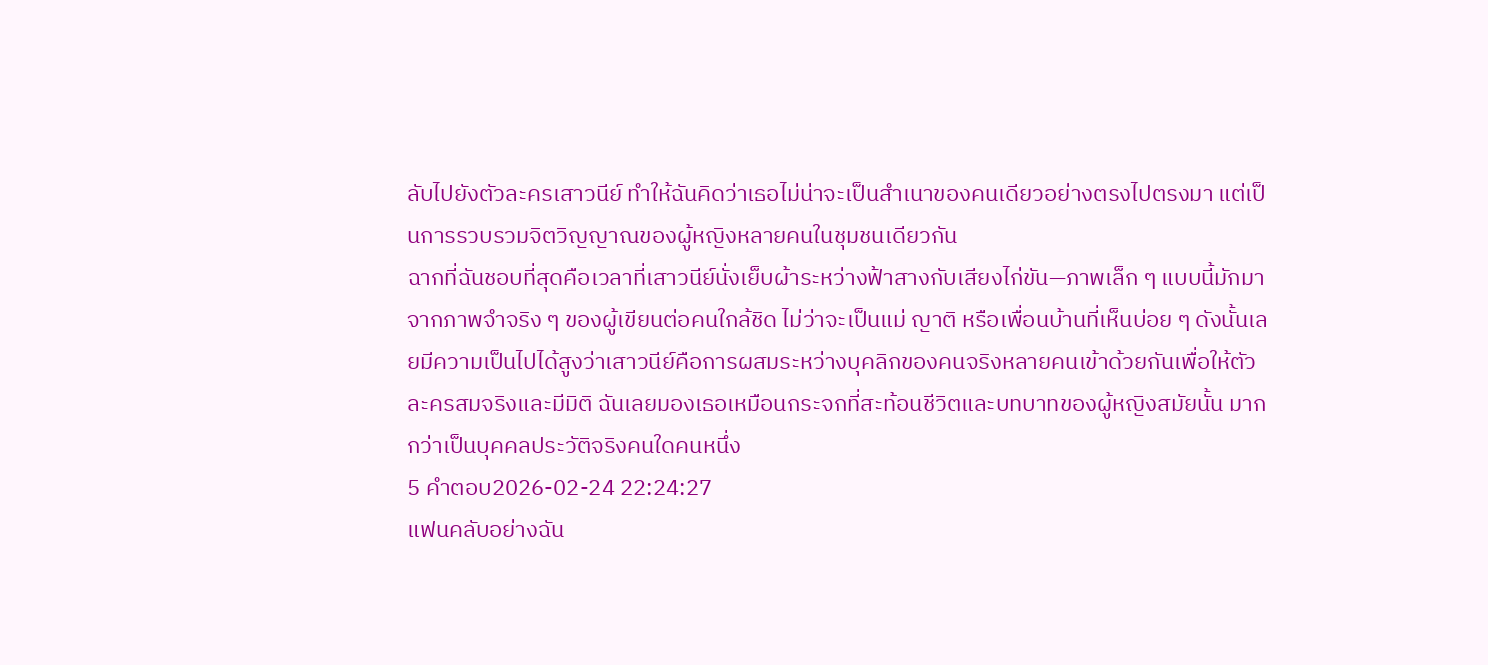ลับไปยังตัวละครเสาวนีย์ ทำให้ฉันคิดว่าเธอไม่น่าจะเป็นสำเนาของคนเดียวอย่างตรงไปตรงมา แต่เป็นการรวบรวมจิตวิญญาณของผู้หญิงหลายคนในชุมชนเดียวกัน
ฉากที่ฉันชอบที่สุดคือเวลาที่เสาวนีย์นั่งเย็บผ้าระหว่างฟ้าสางกับเสียงไก่ขัน—ภาพเล็ก ๆ แบบนี้มักมาจากภาพจำจริง ๆ ของผู้เขียนต่อคนใกล้ชิด ไม่ว่าจะเป็นแม่ ญาติ หรือเพื่อนบ้านที่เห็นบ่อย ๆ ดังนั้นเลยมีความเป็นไปได้สูงว่าเสาวนีย์คือการผสมระหว่างบุคลิกของคนจริงหลายคนเข้าด้วยกันเพื่อให้ตัวละครสมจริงและมีมิติ ฉันเลยมองเธอเหมือนกระจกที่สะท้อนชีวิตและบทบาทของผู้หญิงสมัยนั้น มากกว่าเป็นบุคคลประวัติจริงคนใดคนหนึ่ง
5 คำตอบ2026-02-24 22:24:27
แฟนคลับอย่างฉัน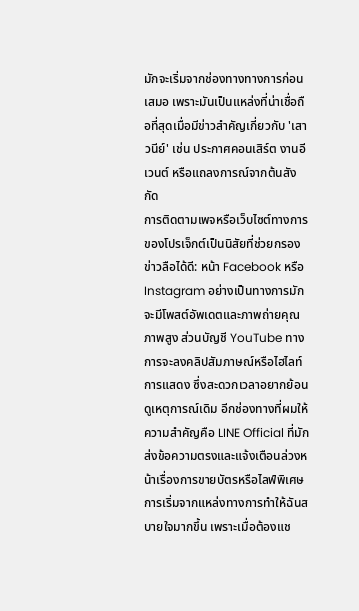มักจะเริ่มจากช่องทางทางการก่อนเสมอ เพราะมันเป็นแหล่งที่น่าเชื่อถือที่สุดเมื่อมีข่าวสำคัญเกี่ยวกับ 'เสาวนีย์' เช่น ประกาศคอนเสิร์ต งานอีเวนต์ หรือแถลงการณ์จากต้นสังกัด
การติดตามเพจหรือเว็บไซต์ทางการของโปรเจ็กต์เป็นนิสัยที่ช่วยกรองข่าวลือได้ดี: หน้า Facebook หรือ Instagram อย่างเป็นทางการมักจะมีโพสต์อัพเดตและภาพถ่ายคุณภาพสูง ส่วนบัญชี YouTube ทางการจะลงคลิปสัมภาษณ์หรือไฮไลท์การแสดง ซึ่งสะดวกเวลาอยากย้อนดูเหตุการณ์เดิม อีกช่องทางที่ผมให้ความสำคัญคือ LINE Official ที่มักส่งข้อความตรงและแจ้งเตือนล่วงหน้าเรื่องการขายบัตรหรือไลฟ์พิเศษ
การเริ่มจากแหล่งทางการทำให้ฉันสบายใจมากขึ้น เพราะเมื่อต้องแช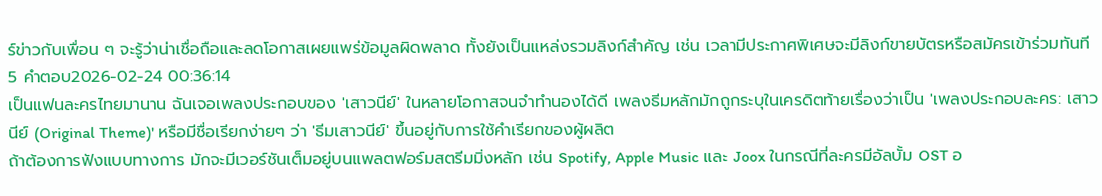ร์ข่าวกับเพื่อน ๆ จะรู้ว่าน่าเชื่อถือและลดโอกาสเผยแพร่ข้อมูลผิดพลาด ทั้งยังเป็นแหล่งรวมลิงก์สำคัญ เช่น เวลามีประกาศพิเศษจะมีลิงก์ขายบัตรหรือสมัครเข้าร่วมทันที
5 คำตอบ2026-02-24 00:36:14
เป็นแฟนละครไทยมานาน ฉันเจอเพลงประกอบของ 'เสาวนีย์' ในหลายโอกาสจนจำทำนองได้ดี เพลงธีมหลักมักถูกระบุในเครดิตท้ายเรื่องว่าเป็น 'เพลงประกอบละคร: เสาวนีย์ (Original Theme)' หรือมีชื่อเรียกง่ายๆ ว่า 'ธีมเสาวนีย์' ขึ้นอยู่กับการใช้คำเรียกของผู้ผลิต
ถ้าต้องการฟังแบบทางการ มักจะมีเวอร์ชันเต็มอยู่บนแพลตฟอร์มสตรีมมิ่งหลัก เช่น Spotify, Apple Music และ Joox ในกรณีที่ละครมีอัลบั้ม OST อ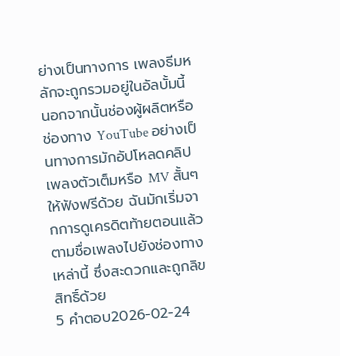ย่างเป็นทางการ เพลงธีมหลักจะถูกรวมอยู่ในอัลบั้มนี้ นอกจากนั้นช่องผู้ผลิตหรือช่องทาง YouTube อย่างเป็นทางการมักอัปโหลดคลิปเพลงตัวเต็มหรือ MV สั้นๆ ให้ฟังฟรีด้วย ฉันมักเริ่มจากการดูเครดิตท้ายตอนแล้วตามชื่อเพลงไปยังช่องทางเหล่านี้ ซึ่งสะดวกและถูกลิขสิทธิ์ด้วย
5 คำตอบ2026-02-24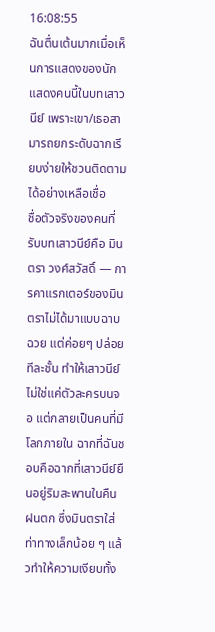16:08:55
ฉันตื่นเต้นมากเมื่อเห็นการแสดงของนักแสดงคนนี้ในบทเสาวนีย์ เพราะเขา/เธอสามารถยกระดับฉากเรียบง่ายให้ชวนติดตามได้อย่างเหลือเชื่อ
ชื่อตัวจริงของคนที่รับบทเสาวนีย์คือ มินตรา วงศ์สวัสดิ์ — การคาแรกเตอร์ของมินตราไม่ได้มาแบบฉาบฉวย แต่ค่อยๆ ปล่อยทีละชั้น ทำให้เสาวนีย์ไม่ใช่แค่ตัวละครบนจอ แต่กลายเป็นคนที่มีโลกภายใน ฉากที่ฉันชอบคือฉากที่เสาวนีย์ยืนอยู่ริมสะพานในคืนฝนตก ซึ่งมินตราใส่ท่าทางเล็กน้อย ๆ แล้วทำให้ความเงียบทั้ง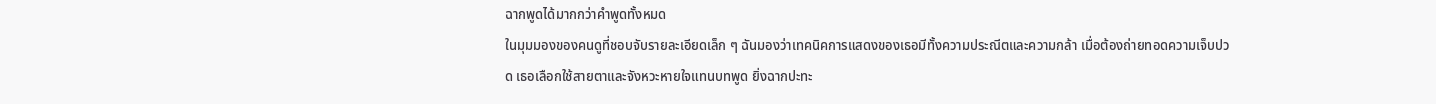ฉากพูดได้มากกว่าคำพูดทั้งหมด
ในมุมมองของคนดูที่ชอบจับรายละเอียดเล็ก ๆ ฉันมองว่าเทคนิคการแสดงของเธอมีทั้งความประณีตและความกล้า เมื่อต้องถ่ายทอดความเจ็บปวด เธอเลือกใช้สายตาและจังหวะหายใจแทนบทพูด ยิ่งฉากปะทะ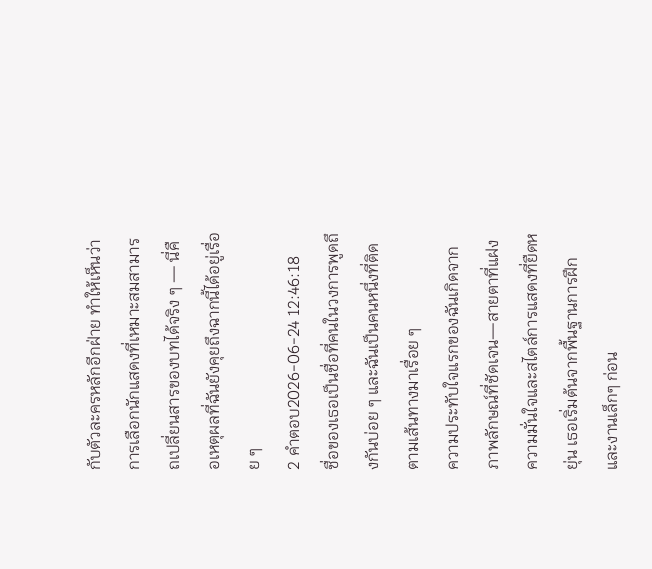กับตัวละครหลักอีกฝ่าย ทำให้เห็นว่าการเลือกนักแสดงที่เหมาะสมสามารถเปลี่ยนสารของบทได้จริง ๆ — นี่คือเหตุผลที่ฉันยังคุยถึงฉากนี้ได้อยู่เรื่อย ๆ
2 คำตอบ2026-06-24 12:46:18
ชื่อของเธอเป็นชื่อที่คนในวงการพูดถึงกันบ่อย ๆ และฉันเป็นคนหนึ่งที่ติดตามเส้นทางมาเรื่อย ๆ
ความประทับใจแรกของฉันเกิดจากภาพลักษณ์ที่ชัดเจน—สายตาที่แฝงความมั่นใจและสไตล์การแสดงที่ยืดหยุ่น เธอเริ่มต้นจากพื้นฐานการฝึกและงานเล็กๆ ก่อน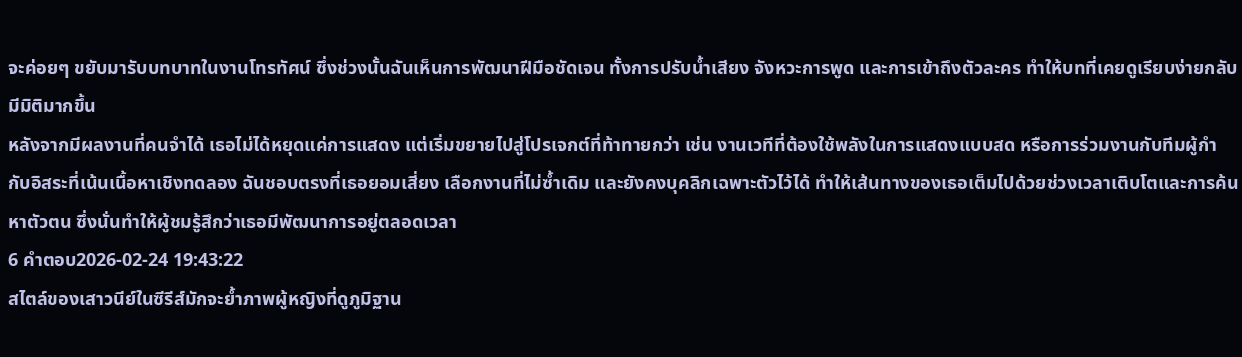จะค่อยๆ ขยับมารับบทบาทในงานโทรทัศน์ ซึ่งช่วงนั้นฉันเห็นการพัฒนาฝีมือชัดเจน ทั้งการปรับน้ำเสียง จังหวะการพูด และการเข้าถึงตัวละคร ทำให้บทที่เคยดูเรียบง่ายกลับมีมิติมากขึ้น
หลังจากมีผลงานที่คนจำได้ เธอไม่ได้หยุดแค่การแสดง แต่เริ่มขยายไปสู่โปรเจกต์ที่ท้าทายกว่า เช่น งานเวทีที่ต้องใช้พลังในการแสดงแบบสด หรือการร่วมงานกับทีมผู้กำกับอิสระที่เน้นเนื้อหาเชิงทดลอง ฉันชอบตรงที่เธอยอมเสี่ยง เลือกงานที่ไม่ซ้ำเดิม และยังคงบุคลิกเฉพาะตัวไว้ได้ ทำให้เส้นทางของเธอเต็มไปด้วยช่วงเวลาเติบโตและการค้นหาตัวตน ซึ่งนั่นทำให้ผู้ชมรู้สึกว่าเธอมีพัฒนาการอยู่ตลอดเวลา
6 คำตอบ2026-02-24 19:43:22
สไตล์ของเสาวนีย์ในซีรีส์มักจะย้ำภาพผู้หญิงที่ดูภูมิฐาน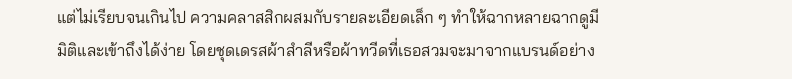แต่ไม่เรียบจนเกินไป ความคลาสสิกผสมกับรายละเอียดเล็ก ๆ ทำให้ฉากหลายฉากดูมีมิติและเข้าถึงได้ง่าย โดยชุดเดรสผ้าสำลีหรือผ้าทวีดที่เธอสวมจะมาจากแบรนด์อย่าง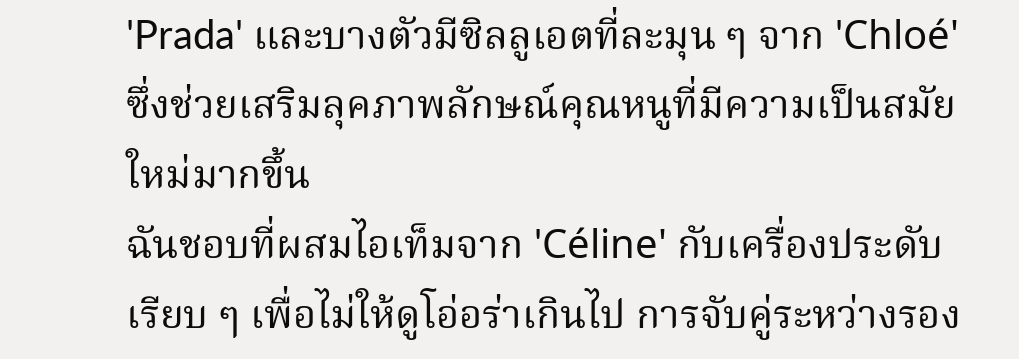'Prada' และบางตัวมีซิลลูเอตที่ละมุน ๆ จาก 'Chloé' ซึ่งช่วยเสริมลุคภาพลักษณ์คุณหนูที่มีความเป็นสมัยใหม่มากขึ้น
ฉันชอบที่ผสมไอเท็มจาก 'Céline' กับเครื่องประดับเรียบ ๆ เพื่อไม่ให้ดูโอ่อร่าเกินไป การจับคู่ระหว่างรอง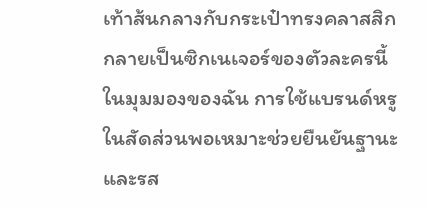เท้าส้นกลางกับกระเป๋าทรงคลาสสิกกลายเป็นซิกเนเจอร์ของตัวละครนี้ ในมุมมองของฉัน การใช้แบรนด์หรูในสัดส่วนพอเหมาะช่วยยืนยันฐานะและรส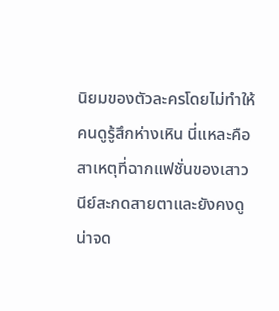นิยมของตัวละครโดยไม่ทำให้คนดูรู้สึกห่างเหิน นี่แหละคือสาเหตุที่ฉากแฟชั่นของเสาวนีย์สะกดสายตาและยังคงดูน่าจด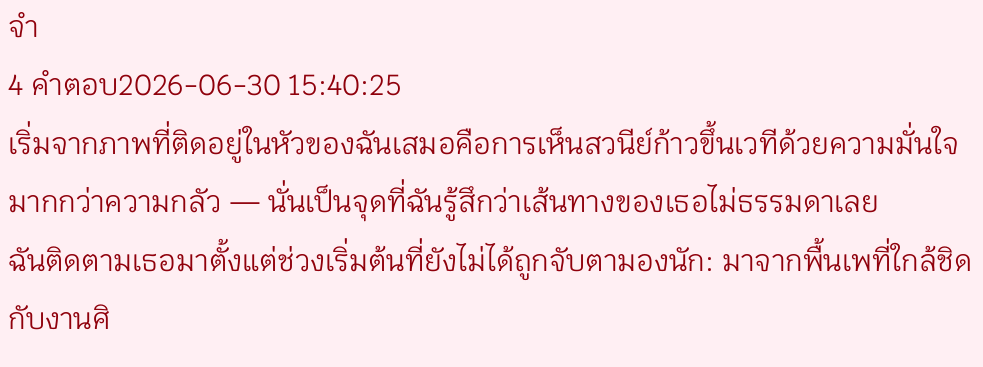จำ
4 คำตอบ2026-06-30 15:40:25
เริ่มจากภาพที่ติดอยู่ในหัวของฉันเสมอคือการเห็นสวนีย์ก้าวขึ้นเวทีด้วยความมั่นใจมากกว่าความกลัว — นั่นเป็นจุดที่ฉันรู้สึกว่าเส้นทางของเธอไม่ธรรมดาเลย
ฉันติดตามเธอมาตั้งแต่ช่วงเริ่มต้นที่ยังไม่ได้ถูกจับตามองนัก: มาจากพื้นเพที่ใกล้ชิดกับงานศิ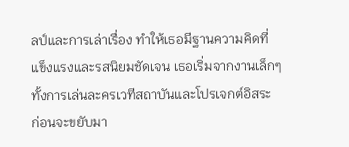ลป์และการเล่าเรื่อง ทำให้เธอมีฐานความคิดที่แข็งแรงและรสนิยมชัดเจน เธอเริ่มจากงานเล็กๆ ทั้งการเล่นละครเวทีสถาบันและโปรเจกต์อิสระ ก่อนจะขยับมา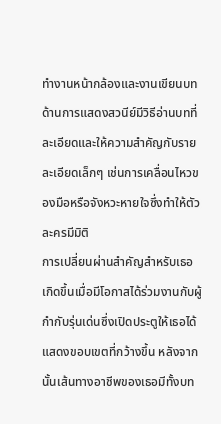ทำงานหน้ากล้องและงานเขียนบท ด้านการแสดงสวนีย์มีวิธีอ่านบทที่ละเอียดและให้ความสำคัญกับรายละเอียดเล็กๆ เช่นการเคลื่อนไหวของมือหรือจังหวะหายใจซึ่งทำให้ตัวละครมีมิติ
การเปลี่ยนผ่านสำคัญสำหรับเธอเกิดขึ้นเมื่อมีโอกาสได้ร่วมงานกับผู้กำกับรุ่นเด่นซึ่งเปิดประตูให้เธอได้แสดงขอบเขตที่กว้างขึ้น หลังจากนั้นเส้นทางอาชีพของเธอมีทั้งบท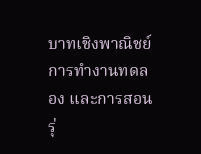บาทเชิงพาณิชย์ การทำงานทดลอง และการสอนรุ่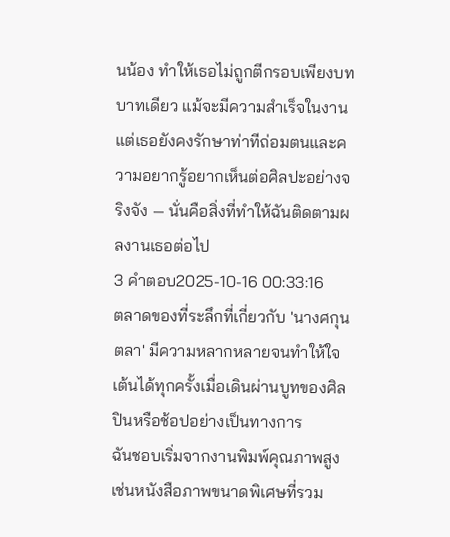นน้อง ทำให้เธอไม่ถูกตีกรอบเพียงบทบาทเดียว แม้จะมีความสำเร็จในงาน แต่เธอยังคงรักษาท่าทีถ่อมตนและความอยากรู้อยากเห็นต่อศิลปะอย่างจริงจัง — นั่นคือสิ่งที่ทำให้ฉันติดตามผลงานเธอต่อไป
3 คำตอบ2025-10-16 00:33:16
ตลาดของที่ระลึกที่เกี่ยวกับ 'นางศกุนตลา' มีความหลากหลายจนทำให้ใจเต้นได้ทุกครั้งเมื่อเดินผ่านบูทของศิลปินหรือช้อปอย่างเป็นทางการ
ฉันชอบเริ่มจากงานพิมพ์คุณภาพสูง เช่นหนังสือภาพขนาดพิเศษที่รวม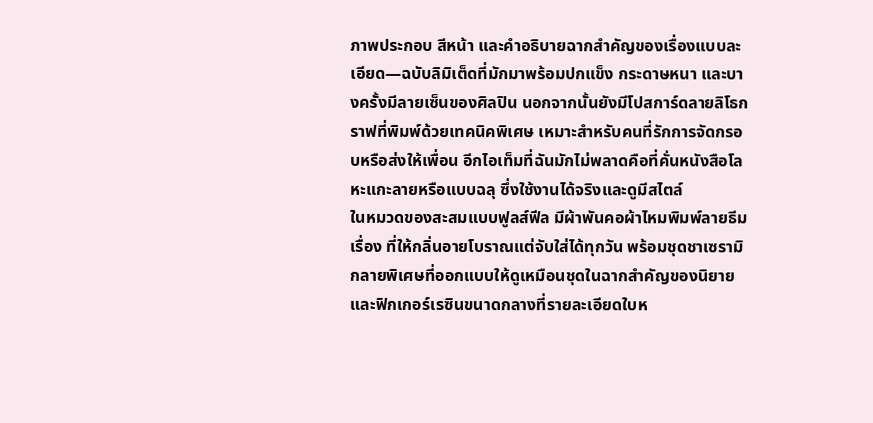ภาพประกอบ สีหน้า และคำอธิบายฉากสำคัญของเรื่องแบบละเอียด—ฉบับลิมิเต็ดที่มักมาพร้อมปกแข็ง กระดาษหนา และบางครั้งมีลายเซ็นของศิลปิน นอกจากนั้นยังมีโปสการ์ดลายลิโธกราฟที่พิมพ์ด้วยเทคนิคพิเศษ เหมาะสำหรับคนที่รักการจัดกรอบหรือส่งให้เพื่อน อีกไอเท็มที่ฉันมักไม่พลาดคือที่คั่นหนังสือโลหะแกะลายหรือแบบฉลุ ซึ่งใช้งานได้จริงและดูมีสไตล์
ในหมวดของสะสมแบบฟูลส์ฟีล มีผ้าพันคอผ้าไหมพิมพ์ลายธีมเรื่อง ที่ให้กลิ่นอายโบราณแต่จับใส่ได้ทุกวัน พร้อมชุดชาเซรามิกลายพิเศษที่ออกแบบให้ดูเหมือนชุดในฉากสำคัญของนิยาย และฟิกเกอร์เรซินขนาดกลางที่รายละเอียดใบห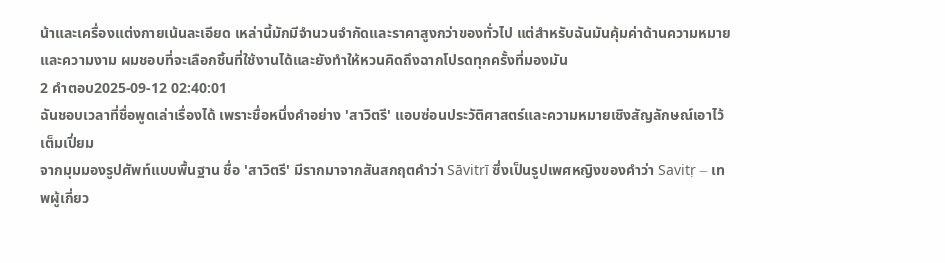น้าและเครื่องแต่งกายเน้นละเอียด เหล่านี้มักมีจำนวนจำกัดและราคาสูงกว่าของทั่วไป แต่สำหรับฉันมันคุ้มค่าด้านความหมายและความงาม ผมชอบที่จะเลือกชิ้นที่ใช้งานได้และยังทำให้หวนคิดถึงฉากโปรดทุกครั้งที่มองมัน
2 คำตอบ2025-09-12 02:40:01
ฉันชอบเวลาที่ชื่อพูดเล่าเรื่องได้ เพราะชื่อหนึ่งคำอย่าง 'สาวิตรี' แอบซ่อนประวัติศาสตร์และความหมายเชิงสัญลักษณ์เอาไว้เต็มเปี่ยม
จากมุมมองรูปศัพท์แบบพื้นฐาน ชื่อ 'สาวิตรี' มีรากมาจากสันสกฤตคำว่า Sāvitrī ซึ่งเป็นรูปเพศหญิงของคำว่า Savitṛ — เทพผู้เกี่ยว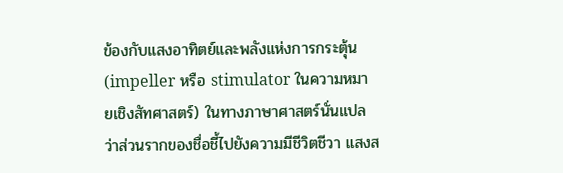ข้องกับแสงอาทิตย์และพลังแห่งการกระตุ้น (impeller หรือ stimulator ในความหมายเชิงสัทศาสตร์) ในทางภาษาศาสตร์นั่นแปลว่าส่วนรากของชื่อชี้ไปยังความมีชีวิตชีวา แสงส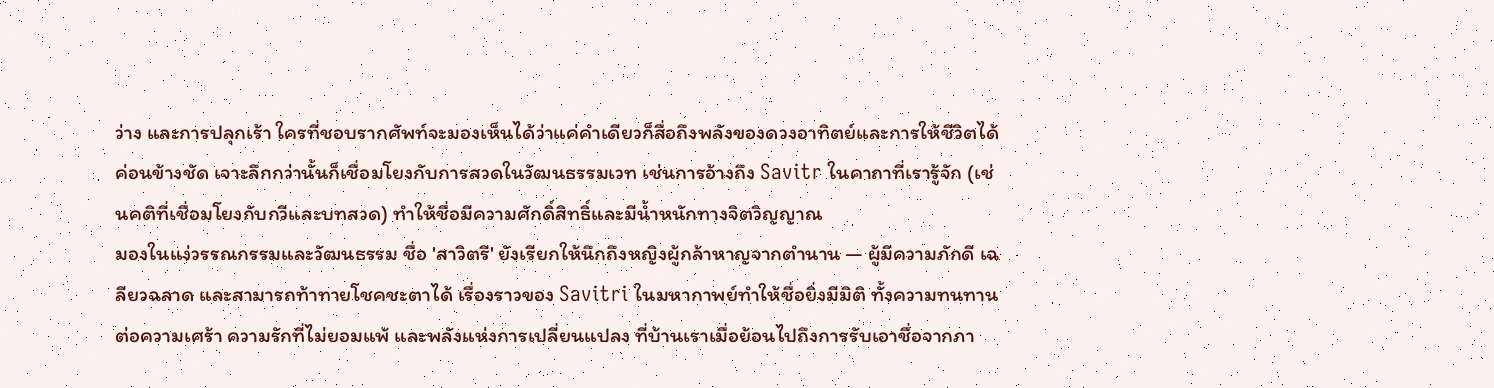ว่าง และการปลุกเร้า ใครที่ชอบรากศัพท์จะมองเห็นได้ว่าแค่คำเดียวก็สื่อถึงพลังของดวงอาทิตย์และการให้ชีวิตได้ค่อนข้างชัด เจาะลึกกว่านั้นก็เชื่อมโยงกับการสวดในวัฒนธรรมเวท เช่นการอ้างถึง Savitr ในคาถาที่เรารู้จัก (เช่นคติที่เชื่อมโยงกับกวีและบทสวด) ทำให้ชื่อมีความศักดิ์สิทธิ์และมีน้ำหนักทางจิตวิญญาณ
มองในแง่วรรณกรรมและวัฒนธรรม ชื่อ 'สาวิตรี' ยังเรียกให้นึกถึงหญิงผู้กล้าหาญจากตำนาน — ผู้มีความภักดี เฉลียวฉลาด และสามารถท้าทายโชคชะตาได้ เรื่องราวของ Savitri ในมหากาพย์ทำให้ชื่อยิ่งมีมิติ ทั้งความทนทานต่อความเศร้า ความรักที่ไม่ยอมแพ้ และพลังแห่งการเปลี่ยนแปลง ที่บ้านเราเมื่อย้อนไปถึงการรับเอาชื่อจากภา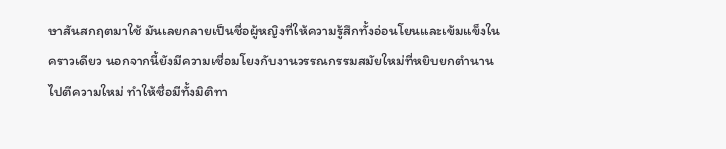ษาสันสกฤตมาใช้ มันเลยกลายเป็นชื่อผู้หญิงที่ให้ความรู้สึกทั้งอ่อนโยนและเข้มแข็งในคราวเดียว นอกจากนี้ยังมีความเชื่อมโยงกับงานวรรณกรรมสมัยใหม่ที่หยิบยกตำนานไปตีความใหม่ ทำให้ชื่อมีทั้งมิติทา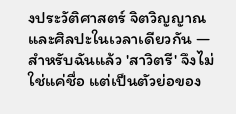งประวัติศาสตร์ จิตวิญญาณ และศิลปะในเวลาเดียวกัน — สำหรับฉันแล้ว 'สาวิตรี' จึงไม่ใช่แค่ชื่อ แต่เป็นตัวย่อของ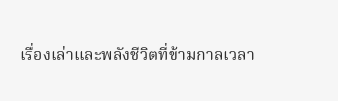เรื่องเล่าและพลังชีวิตที่ข้ามกาลเวลา